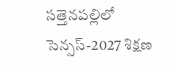సత్తెనపల్లిలో సెన్సస్-2027 శిక్షణ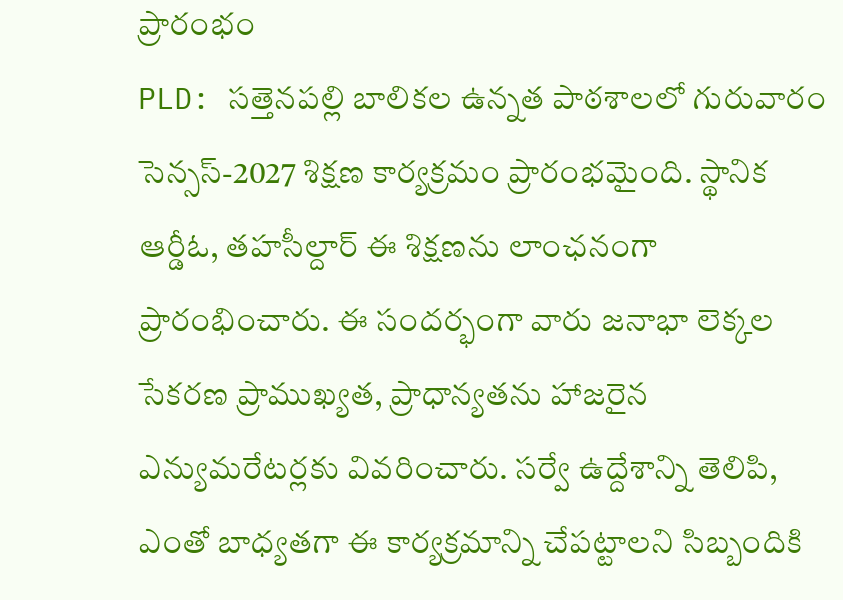ప్రారంభం
PLD: సత్తెనపల్లి బాలికల ఉన్నత పాఠశాలలో గురువారం సెన్సస్-2027 శిక్షణ కార్యక్రమం ప్రారంభమైంది. స్థానిక ఆర్డీఓ, తహసీల్దార్ ఈ శిక్షణను లాంఛనంగా ప్రారంభించారు. ఈ సందర్భంగా వారు జనాభా లెక్కల సేకరణ ప్రాముఖ్యత, ప్రాధాన్యతను హాజరైన ఎన్యుమరేటర్లకు వివరించారు. సర్వే ఉద్దేశాన్ని తెలిపి, ఎంతో బాధ్యతగా ఈ కార్యక్రమాన్ని చేపట్టాలని సిబ్బందికి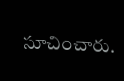సూచించారు.